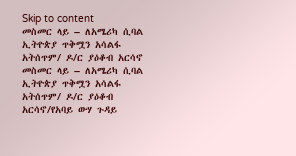Skip to content
መስመር ላይ – ለአሜሪካ ሲባል ኢትዮጵያ ጥቅሟን አሳልፋ አትሰጥም/ ዶ/ር ያዕቆብ አርሳኖ
መስመር ላይ – ለአሜሪካ ሲባል ኢትዮጵያ ጥቅሟን አሳልፋ አትሰጥም/ ዶ/ር ያዕቆብ አርሳኖ/የአባይ ውሃ ጉዳይ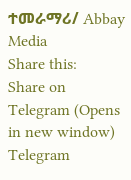ተመራማሪ/ Abbay Media
Share this:
Share on Telegram (Opens in new window)
Telegram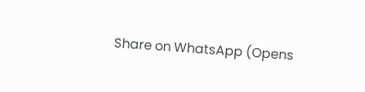Share on WhatsApp (Opens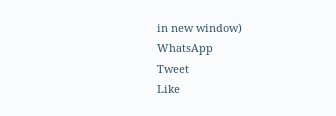in new window)
WhatsApp
Tweet
Like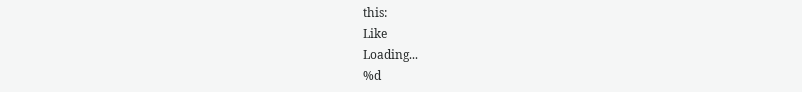this:
Like
Loading...
%d